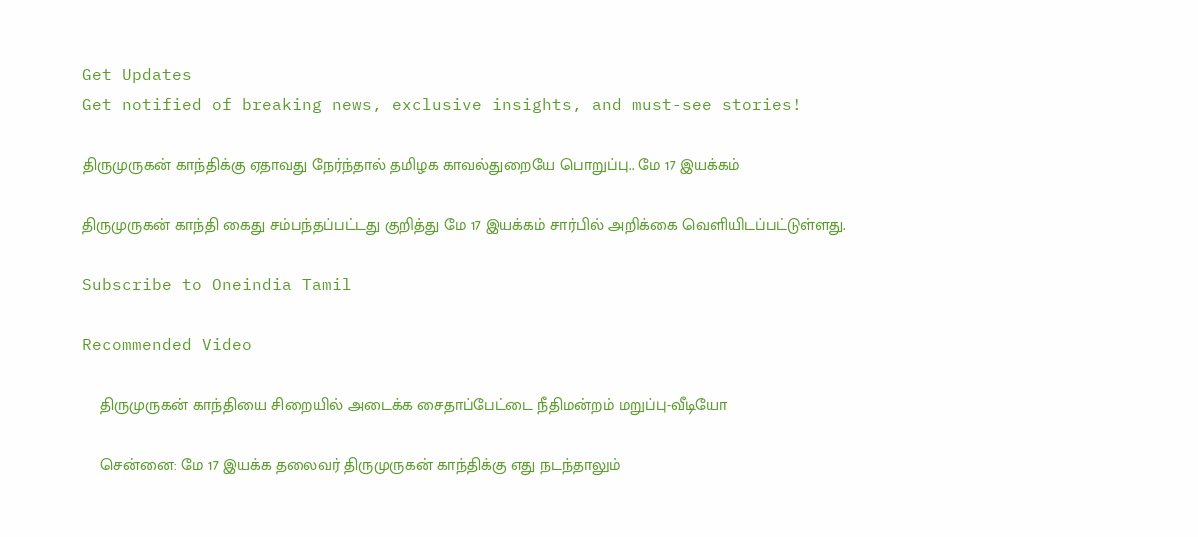Get Updates
Get notified of breaking news, exclusive insights, and must-see stories!

திருமுருகன் காந்திக்கு ஏதாவது நேர்ந்தால் தமிழக காவல்துறையே பொறுப்பு.. மே 17 இயக்கம்

திருமுருகன் காந்தி கைது சம்பந்தப்பட்டது குறித்து மே 17 இயக்கம் சார்பில் அறிக்கை வெளியிடப்பட்டுள்ளது.

Subscribe to Oneindia Tamil

Recommended Video

    திருமுருகன் காந்தியை சிறையில் அடைக்க சைதாப்பேட்டை நீதிமன்றம் மறுப்பு-வீடியோ

    சென்னை: மே 17 இயக்க தலைவர் திருமுருகன் காந்திக்கு எது நடந்தாலும்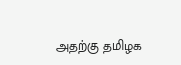அதற்கு தமிழக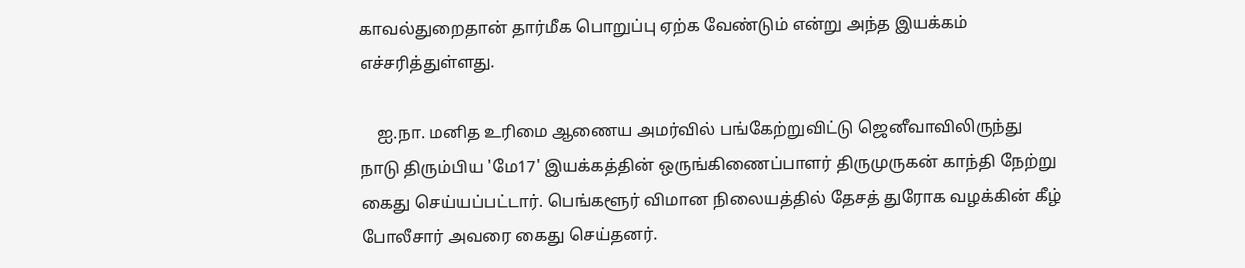காவல்துறைதான் தார்மீக பொறுப்பு ஏற்க வேண்டும் என்று அந்த இயக்கம் எச்சரித்துள்ளது.

    ஐ.நா. மனித உரிமை ஆணைய அமர்வில் பங்கேற்றுவிட்டு ஜெனீவாவிலிருந்து நாடு திரும்பிய 'மே17' இயக்கத்தின் ஒருங்கிணைப்பாளர் திருமுருகன் காந்தி நேற்று கைது செய்யப்பட்டார். பெங்களூர் விமான நிலையத்தில் தேசத் துரோக வழக்கின் கீழ் போலீசார் அவரை கைது செய்தனர்.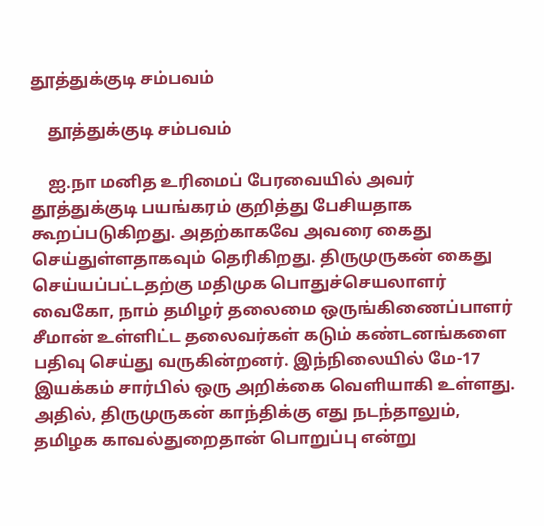தூத்துக்குடி சம்பவம்

    தூத்துக்குடி சம்பவம்

    ஐ.நா மனித உரிமைப் பேரவையில் அவர் தூத்துக்குடி பயங்கரம் குறித்து பேசியதாக கூறப்படுகிறது. அதற்காகவே அவரை கைது செய்துள்ளதாகவும் தெரிகிறது. திருமுருகன் கைது செய்யப்பட்டதற்கு மதிமுக பொதுச்செயலாளர் வைகோ, நாம் தமிழர் தலைமை ஒருங்கிணைப்பாளர் சீமான் உள்ளிட்ட தலைவர்கள் கடும் கண்டனங்களை பதிவு செய்து வருகின்றனர். இந்நிலையில் மே-17 இயக்கம் சார்பில் ஒரு அறிக்கை வெளியாகி உள்ளது. அதில், திருமுருகன் காந்திக்கு எது நடந்தாலும், தமிழக காவல்துறைதான் பொறுப்பு என்று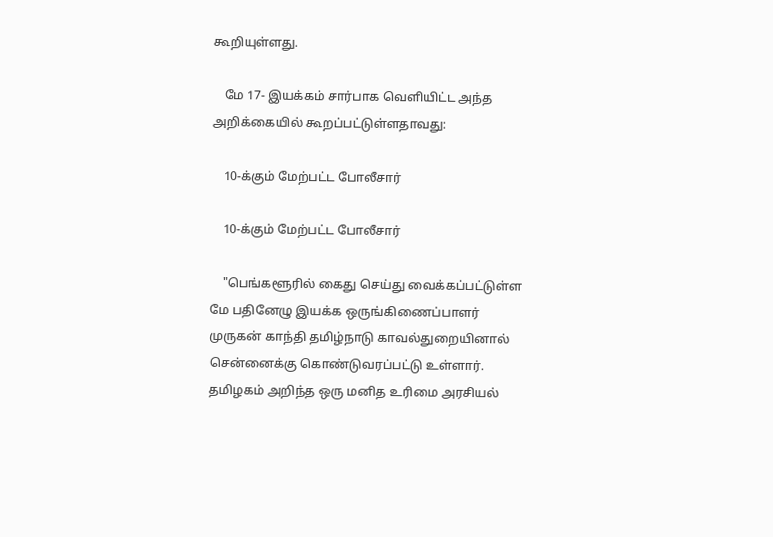கூறியுள்ளது.

    மே 17- இயக்கம் சார்பாக வெளியிட்ட அந்த அறிக்கையில் கூறப்பட்டுள்ளதாவது:

    10-க்கும் மேற்பட்ட போலீசார்

    10-க்கும் மேற்பட்ட போலீசார்

    "பெங்களூரில் கைது செய்து வைக்கப்பட்டுள்ள மே பதினேழு இயக்க ஒருங்கிணைப்பாளர் முருகன் காந்தி தமிழ்நாடு காவல்துறையினால் சென்னைக்கு கொண்டுவரப்பட்டு உள்ளார். தமிழகம் அறிந்த ஒரு மனித உரிமை அரசியல்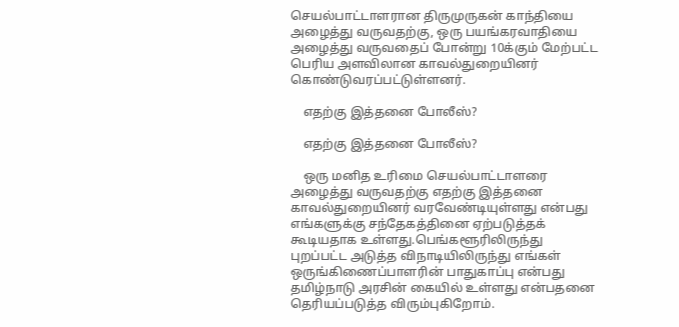செயல்பாட்டாளரான திருமுருகன் காந்தியை அழைத்து வருவதற்கு, ஒரு பயங்கரவாதியை அழைத்து வருவதைப் போன்று 10க்கும் மேற்பட்ட பெரிய அளவிலான காவல்துறையினர் கொண்டுவரப்பட்டுள்ளனர்.

    எதற்கு இத்தனை போலீஸ்?

    எதற்கு இத்தனை போலீஸ்?

    ஒரு மனித உரிமை செயல்பாட்டாளரை அழைத்து வருவதற்கு எதற்கு இத்தனை காவல்துறையினர் வரவேண்டியுள்ளது என்பது எங்களுக்கு சந்தேகத்தினை ஏற்படுத்தக் கூடியதாக உள்ளது.பெங்களூரிலிருந்து புறப்பட்ட அடுத்த விநாடியிலிருந்து எங்கள் ஒருங்கிணைப்பாளரின் பாதுகாப்பு என்பது தமிழ்நாடு அரசின் கையில் உள்ளது என்பதனை தெரியப்படுத்த விரும்புகிறோம்.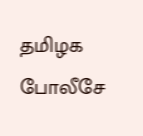தமிழக போலீசே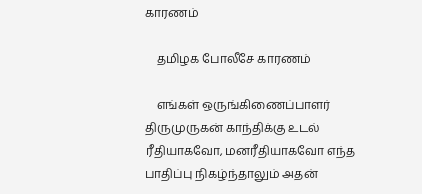காரணம்

    தமிழக போலீசே காரணம்

    எங்கள் ஒருங்கிணைப்பாளர் திருமுருகன் காந்திக்கு உடல் ரீதியாகவோ, மனரீதியாகவோ எந்த பாதிப்பு நிகழ்ந்தாலும் அதன்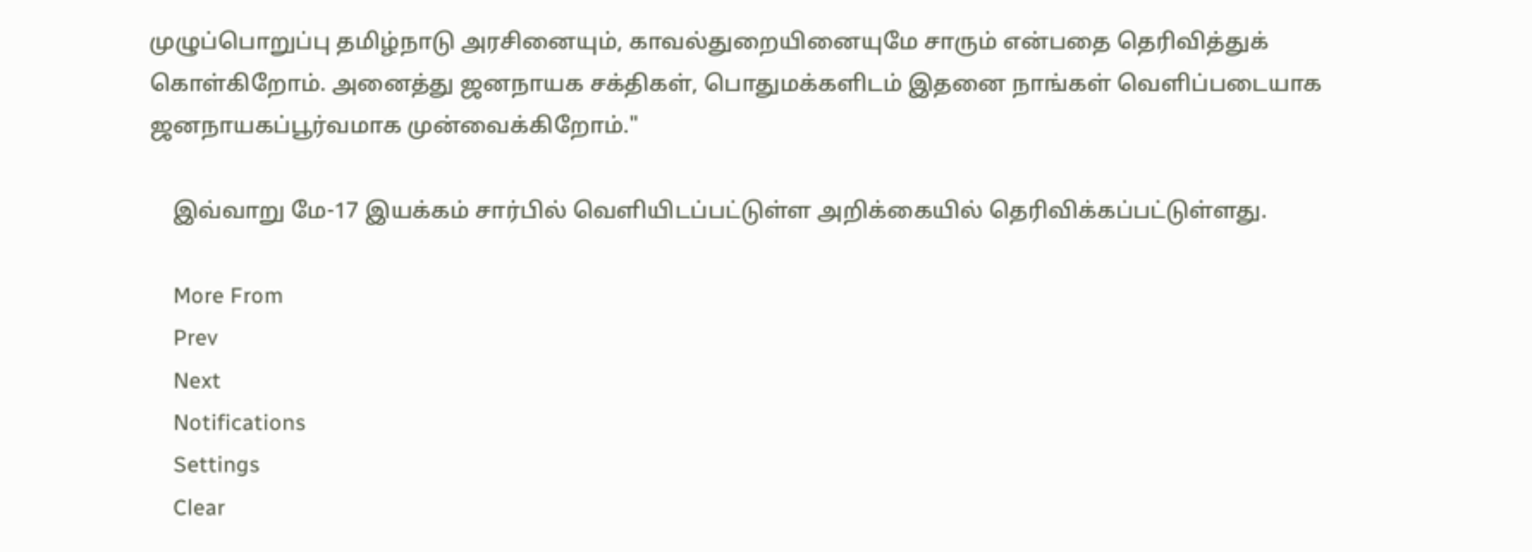முழுப்பொறுப்பு தமிழ்நாடு அரசினையும், காவல்துறையினையுமே சாரும் என்பதை தெரிவித்துக் கொள்கிறோம். அனைத்து ஜனநாயக சக்திகள், பொதுமக்களிடம் இதனை நாங்கள் வெளிப்படையாக ஜனநாயகப்பூர்வமாக முன்வைக்கிறோம்."

    இவ்வாறு மே-17 இயக்கம் சார்பில் வெளியிடப்பட்டுள்ள அறிக்கையில் தெரிவிக்கப்பட்டுள்ளது.

    More From
    Prev
    Next
    Notifications
    Settings
    Clear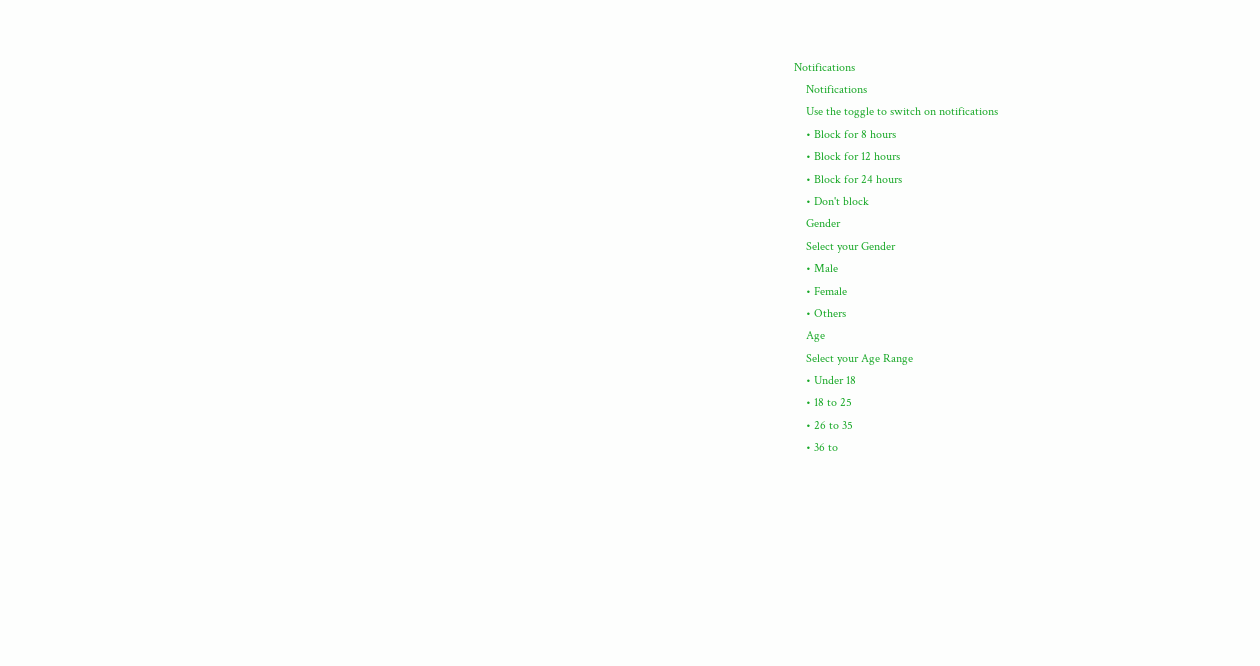Notifications
    Notifications
    Use the toggle to switch on notifications
    • Block for 8 hours
    • Block for 12 hours
    • Block for 24 hours
    • Don't block
    Gender
    Select your Gender
    • Male
    • Female
    • Others
    Age
    Select your Age Range
    • Under 18
    • 18 to 25
    • 26 to 35
    • 36 to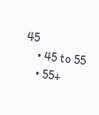45
    • 45 to 55
    • 55+